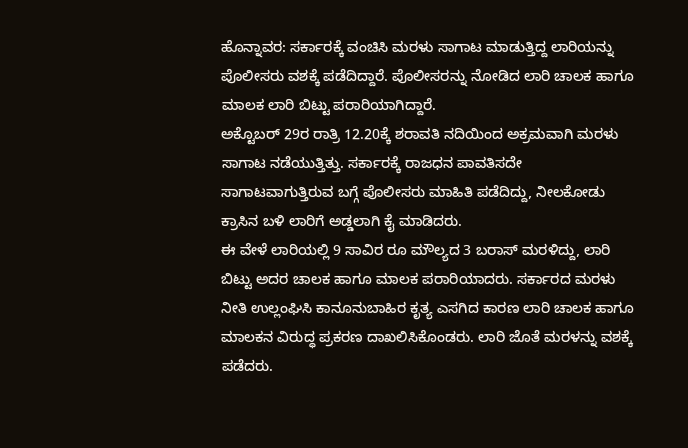ಹೊನ್ನಾವರ: ಸರ್ಕಾರಕ್ಕೆ ವಂಚಿಸಿ ಮರಳು ಸಾಗಾಟ ಮಾಡುತ್ತಿದ್ದ ಲಾರಿಯನ್ನು ಪೊಲೀಸರು ವಶಕ್ಕೆ ಪಡೆದಿದ್ದಾರೆ. ಪೊಲೀಸರನ್ನು ನೋಡಿದ ಲಾರಿ ಚಾಲಕ ಹಾಗೂ ಮಾಲಕ ಲಾರಿ ಬಿಟ್ಟು ಪರಾರಿಯಾಗಿದ್ದಾರೆ.
ಅಕ್ಟೊಬರ್ 29ರ ರಾತ್ರಿ 12.20ಕ್ಕೆ ಶರಾವತಿ ನದಿಯಿಂದ ಅಕ್ರಮವಾಗಿ ಮರಳು ಸಾಗಾಟ ನಡೆಯುತ್ತಿತ್ತು. ಸರ್ಕಾರಕ್ಕೆ ರಾಜಧನ ಪಾವತಿಸದೇ ಸಾಗಾಟವಾಗುತ್ತಿರುವ ಬಗ್ಗೆ ಪೊಲೀಸರು ಮಾಹಿತಿ ಪಡೆದಿದ್ದು, ನೀಲಕೋಡು ಕ್ರಾಸಿನ ಬಳಿ ಲಾರಿಗೆ ಅಡ್ಡಲಾಗಿ ಕೈ ಮಾಡಿದರು.
ಈ ವೇಳೆ ಲಾರಿಯಲ್ಲಿ 9 ಸಾವಿರ ರೂ ಮೌಲ್ಯದ 3 ಬರಾಸ್ ಮರಳಿದ್ದು, ಲಾರಿ ಬಿಟ್ಟು ಅದರ ಚಾಲಕ ಹಾಗೂ ಮಾಲಕ ಪರಾರಿಯಾದರು. ಸರ್ಕಾರದ ಮರಳು ನೀತಿ ಉಲ್ಲಂಘಿಸಿ ಕಾನೂನುಬಾಹಿರ ಕೃತ್ಯ ಎಸಗಿದ ಕಾರಣ ಲಾರಿ ಚಾಲಕ ಹಾಗೂ ಮಾಲಕನ ವಿರುದ್ಧ ಪ್ರಕರಣ ದಾಖಲಿಸಿಕೊಂಡರು. ಲಾರಿ ಜೊತೆ ಮರಳನ್ನು ವಶಕ್ಕೆ ಪಡೆದರು.